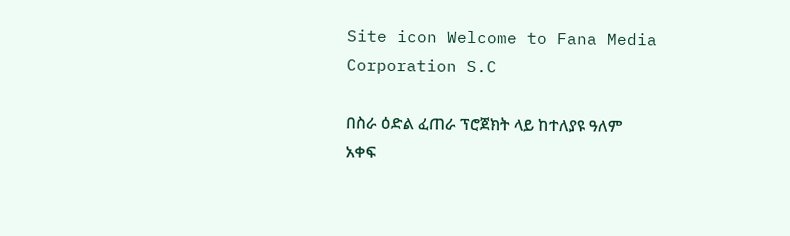Site icon Welcome to Fana Media Corporation S.C

በስራ ዕድል ፈጠራ ፕሮጀክት ላይ ከተለያዩ ዓለም አቀፍ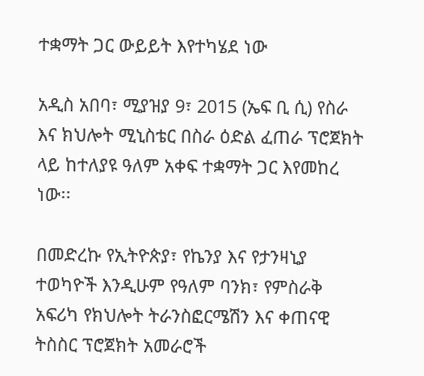ተቋማት ጋር ውይይት እየተካሄደ ነው

አዲስ አበባ፣ ሚያዝያ 9፣ 2015 (ኤፍ ቢ ሲ) የስራ እና ክህሎት ሚኒስቴር በስራ ዕድል ፈጠራ ፕሮጀክት ላይ ከተለያዩ ዓለም አቀፍ ተቋማት ጋር እየመከረ ነው፡፡

በመድረኩ የኢትዮጵያ፣ የኬንያ እና የታንዛኒያ ተወካዮች እንዲሁም የዓለም ባንክ፣ የምስራቅ አፍሪካ የክህሎት ትራንስፎርሜሽን እና ቀጠናዊ ትስስር ፕሮጀክት አመራሮች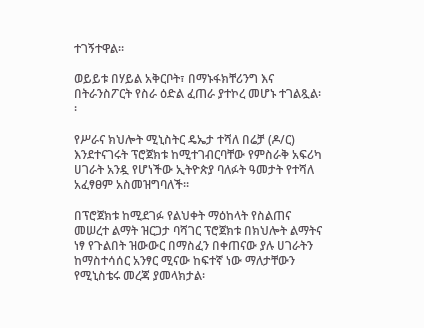ተገኝተዋል።

ወይይቱ በሃይል አቅርቦት፣ በማኑፋክቸሪንግ እና በትራንስፖርት የስራ ዕድል ፈጠራ ያተኮረ መሆኑ ተገልጿል፡፡

የሥራና ክህሎት ሚኒስትር ዴኤታ ተሻለ በሬቻ (ዶ/ር) እንደተናገሩት ፕሮጀክቱ ከሚተገብርባቸው የምስራቅ አፍሪካ ሀገራት አንዷ የሆነችው ኢትዮጵያ ባለፉት ዓመታት የተሻለ አፈፃፀም አስመዝግባለች።

በፕሮጀክቱ ከሚደገፉ የልህቀት ማዕከላት የስልጠና መሠረተ ልማት ዝርጋታ ባሻገር ፕሮጀክቱ በክህሎት ልማትና ነፃ የጉልበት ዝውውር በማስፈን በቀጠናው ያሉ ሀገራትን ከማስተሳሰር አንፃር ሚናው ከፍተኛ ነው ማለታቸውን የሚኒስቴሩ መረጃ ያመላክታል፡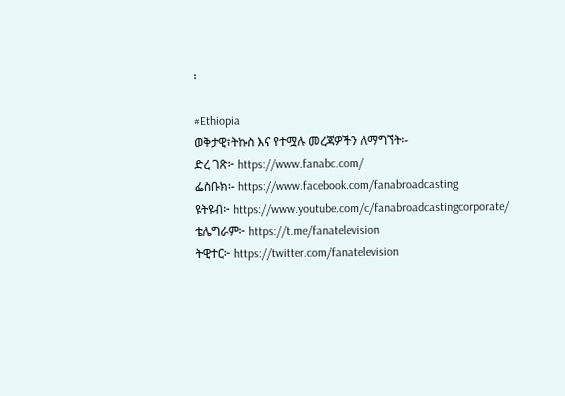፡

#Ethiopia
ወቅታዊ፣ትኩስ እና የተሟሉ መረጃዎችን ለማግኘት፡-
ድረ ገጽ፦ https://www.fanabc.com/
ፌስቡክ፡- https://www.facebook.com/fanabroadcasting
ዩትዩብ፦ https://www.youtube.com/c/fanabroadcastingcorporate/
ቴሌግራም፦ https://t.me/fanatelevision
ትዊተር፦ https://twitter.com/fanatelevision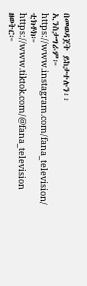በመወዳጀት ይከታተሉን፡፡
ኢንስታግራም፦ https://www.instagram.com/fana_television/
ቲክቶክ፦ https://www.tiktok.com/@fana_television
ዘወትር፦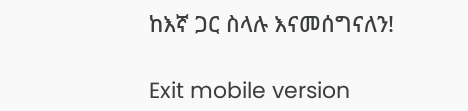ከእኛ ጋር ስላሉ እናመሰግናለን!

Exit mobile version